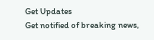Get Updates
Get notified of breaking news,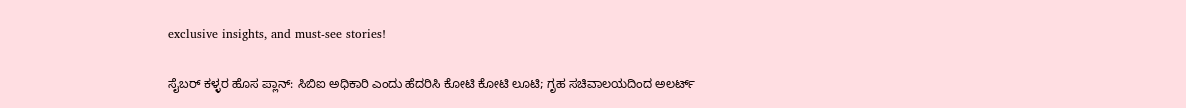exclusive insights, and must-see stories!

ಸೈಬರ್ ಕಳ್ಳರ ಹೊಸ ಪ್ಲಾನ್: ಸಿಬಿಐ ಅಧಿಕಾರಿ ಎಂದು ಹೆದರಿಸಿ ಕೋಟಿ ಕೋಟಿ ಲೂಟಿ; ಗೃಹ ಸಚಿವಾಲಯದಿಂದ ಅಲರ್ಟ್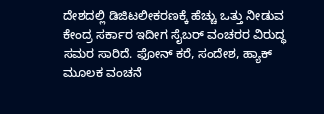ದೇಶದಲ್ಲಿ ಡಿಜಿಟಲೀಕರಣಕ್ಕೆ ಹೆಚ್ಚು ಒತ್ತು ನೀಡುವ ಕೇಂದ್ರ ಸರ್ಕಾರ ಇದೀಗ ಸೈಬರ್ ವಂಚರರ ವಿರುದ್ಧ ಸಮರ ಸಾರಿದೆ. ಫೋನ್ ಕರೆ, ಸಂದೇಶ, ಹ್ಯಾಕ್ ಮೂಲಕ ವಂಚನೆ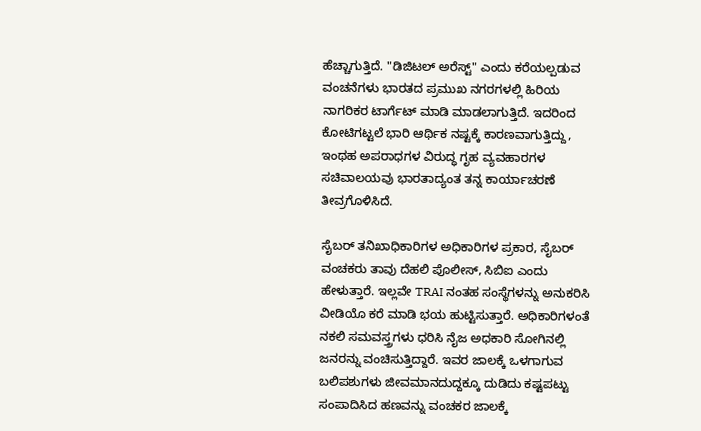ಹೆಚ್ಚಾಗುತ್ತಿದೆ. "ಡಿಜಿಟಲ್ ಅರೆಸ್ಟ್" ಎಂದು ಕರೆಯಲ್ಪಡುವ ವಂಚನೆಗಳು ಭಾರತದ ಪ್ರಮುಖ ನಗರಗಳಲ್ಲಿ ಹಿರಿಯ ನಾಗರಿಕರ ಟಾರ್ಗೆಟ್ ಮಾಡಿ ಮಾಡಲಾಗುತ್ತಿದೆ. ಇದರಿಂದ ಕೋಟಿಗಟ್ಟಲೆ ಭಾರಿ ಆರ್ಥಿಕ ನಷ್ಟಕ್ಕೆ ಕಾರಣವಾಗುತ್ತಿದ್ದು, ಇಂಥಹ ಅಪರಾಧಗಳ ವಿರುದ್ಧ ಗೃಹ ವ್ಯವಹಾರಗಳ ಸಚಿವಾಲಯವು ಭಾರತಾದ್ಯಂತ ತನ್ನ ಕಾರ್ಯಾಚರಣೆ ತೀವ್ರಗೊಳಿಸಿದೆ.

ಸೈಬರ್ ತನಿಖಾಧಿಕಾರಿಗಳ ಅಧಿಕಾರಿಗಳ ಪ್ರಕಾರ, ಸೈಬರ್ ವಂಚಕರು ತಾವು ದೆಹಲಿ ಪೊಲೀಸ್, ಸಿಬಿಐ ಎಂದು ಹೇಳುತ್ತಾರೆ. ಇಲ್ಲವೇ TRAI ನಂತಹ ಸಂಸ್ಥೆಗಳನ್ನು ಅನುಕರಿಸಿ ವೀಡಿಯೊ ಕರೆ ಮಾಡಿ ಭಯ ಹುಟ್ಟಿಸುತ್ತಾರೆ. ಅಧಿಕಾರಿಗಳಂತೆ ನಕಲಿ ಸಮವಸ್ತ್ರಗಳು ಧರಿಸಿ ನೈಜ ಅಧಕಾರಿ ಸೋಗಿನಲ್ಲಿ ಜನರನ್ನು ವಂಚಿಸುತ್ತಿದ್ದಾರೆ. ಇವರ ಜಾಲಕ್ಕೆ ಒಳಗಾಗುವ ಬಲಿಪಶುಗಳು ಜೀವಮಾನದುದ್ದಕ್ಕೂ ದುಡಿದು ಕಷ್ಟಪಟ್ಟು ಸಂಪಾದಿಸಿದ ಹಣವನ್ನು ವಂಚಕರ ಜಾಲಕ್ಕೆ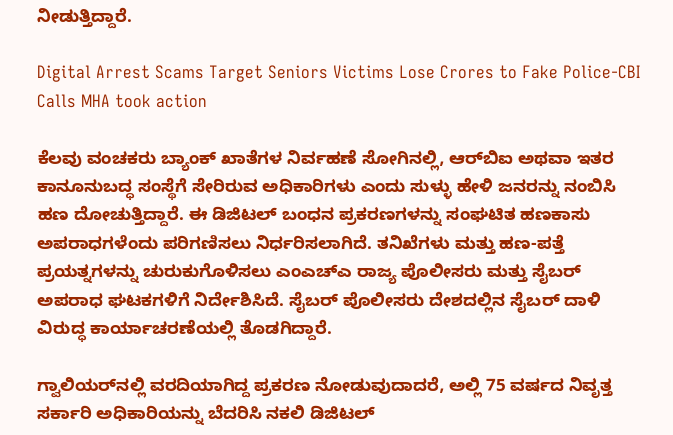ನೀಡುತ್ತಿದ್ದಾರೆ.

Digital Arrest Scams Target Seniors Victims Lose Crores to Fake Police-CBI Calls MHA took action

ಕೆಲವು ವಂಚಕರು ಬ್ಯಾಂಕ್ ಖಾತೆಗಳ ನಿರ್ವಹಣೆ ಸೋಗಿನಲ್ಲಿ, ಆರ್‌ಬಿಐ ಅಥವಾ ಇತರ ಕಾನೂನುಬದ್ಧ ಸಂಸ್ಥೆಗೆ ಸೇರಿರುವ ಅಧಿಕಾರಿಗಳು ಎಂದು ಸುಳ್ಳು ಹೇಳಿ ಜನರನ್ನು ನಂಬಿಸಿ ಹಣ ದೋಚುತ್ತಿದ್ದಾರೆ. ಈ ಡಿಜಿಟಲ್ ಬಂಧನ ಪ್ರಕರಣಗಳನ್ನು ಸಂಘಟಿತ ಹಣಕಾಸು ಅಪರಾಧಗಳೆಂದು ಪರಿಗಣಿಸಲು ನಿರ್ಧರಿಸಲಾಗಿದೆ. ತನಿಖೆಗಳು ಮತ್ತು ಹಣ-ಪತ್ತೆ ಪ್ರಯತ್ನಗಳನ್ನು ಚುರುಕುಗೊಳಿಸಲು ಎಂಎಚ್‌ಎ ರಾಜ್ಯ ಪೊಲೀಸರು ಮತ್ತು ಸೈಬರ್ ಅಪರಾಧ ಘಟಕಗಳಿಗೆ ನಿರ್ದೇಶಿಸಿದೆ. ಸೈಬರ್ ಪೊಲೀಸರು ದೇಶದಲ್ಲಿನ ಸೈಬರ್ ದಾಳಿ ವಿರುದ್ಧ ಕಾರ್ಯಾಚರಣೆಯಲ್ಲಿ ತೊಡಗಿದ್ದಾರೆ.

ಗ್ವಾಲಿಯರ್‌ನಲ್ಲಿ ವರದಿಯಾಗಿದ್ದ ಪ್ರಕರಣ ನೋಡುವುದಾದರೆ, ಅಲ್ಲಿ 75 ವರ್ಷದ ನಿವೃತ್ತ ಸರ್ಕಾರಿ ಅಧಿಕಾರಿಯನ್ನು ಬೆದರಿಸಿ ನಕಲಿ ಡಿಜಿಟಲ್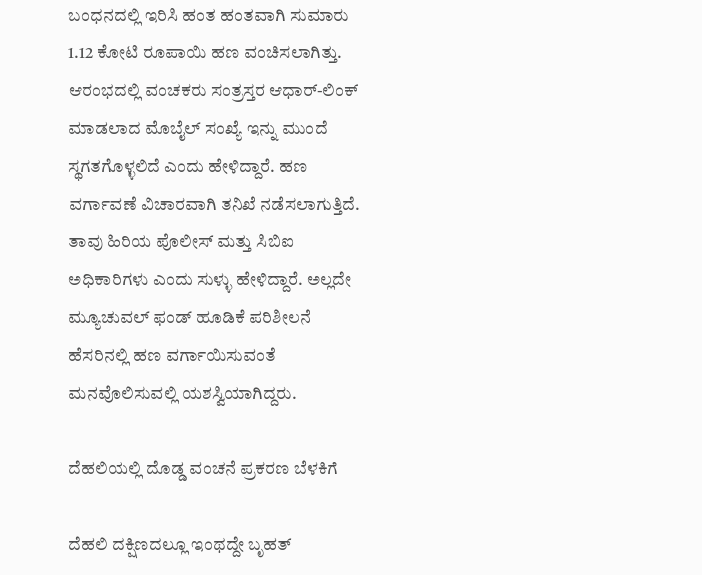ಬಂಧನದಲ್ಲಿ ಇರಿಸಿ ಹಂತ ಹಂತವಾಗಿ ಸುಮಾರು 1.12 ಕೋಟಿ ರೂಪಾಯಿ ಹಣ ವಂಚಿಸಲಾಗಿತ್ತು. ಆರಂಭದಲ್ಲಿ ವಂಚಕರು ಸಂತ್ರಸ್ತರ ಆಧಾರ್-ಲಿಂಕ್ ಮಾಡಲಾದ ಮೊಬೈಲ್ ಸಂಖ್ಯೆ ಇನ್ನು ಮುಂದೆ ಸ್ಥಗತಗೊಳ್ಳಲಿದೆ ಎಂದು ಹೇಳಿದ್ದಾರೆ. ಹಣ ವರ್ಗಾವಣೆ ವಿಚಾರವಾಗಿ ತನಿಖೆ ನಡೆಸಲಾಗುತ್ತಿದೆ. ತಾವು ಹಿರಿಯ ಪೊಲೀಸ್ ಮತ್ತು ಸಿಬಿಐ ಅಧಿಕಾರಿಗಳು ಎಂದು ಸುಳ್ಳು ಹೇಳಿದ್ದಾರೆ. ಅಲ್ಲದೇ ಮ್ಯೂಚುವಲ್ ಫಂಡ್ ಹೂಡಿಕೆ ಪರಿಶೀಲನೆ ಹೆಸರಿನಲ್ಲಿ ಹಣ ವರ್ಗಾಯಿಸುವಂತೆ ಮನವೊಲಿಸುವಲ್ಲಿ ಯಶಸ್ವಿಯಾಗಿದ್ದರು.

ದೆಹಲಿಯಲ್ಲಿ ದೊಡ್ಡ ವಂಚನೆ ಪ್ರಕರಣ ಬೆಳಕಿಗೆ

ದೆಹಲಿ ದಕ್ಷಿಣದಲ್ಲೂ ಇಂಥದ್ದೇ ಬೃಹತ್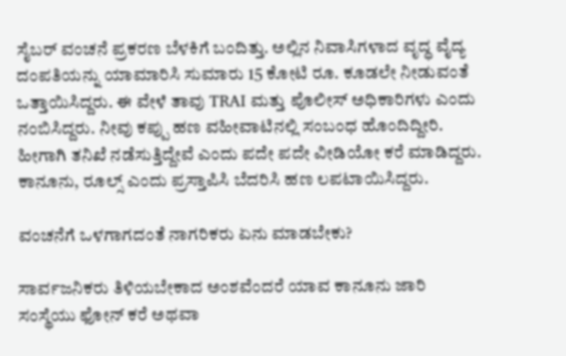ಸೈಬರ್ ವಂಚನೆ ಪ್ರಕರಣ ಬೆಳಕಿಗೆ ಬಂದಿತ್ತು. ಅಲ್ಲಿನ ನಿವಾಸಿಗಳಾದ ವೃದ್ಧ ವೈದ್ಯ ದಂಪತಿಯನ್ನು ಯಾಮಾರಿಸಿ ಸುಮಾರು 15 ಕೋಟಿ ರೂ. ಕೂಡಲೇ ನೀಡುವಂತೆ ಒತ್ತಾಯಿಸಿದ್ದರು. ಈ ವೇಳೆ ತಾವು TRAI ಮತ್ತು ಪೊಲೀಸ್ ಅಧಿಕಾರಿಗಳು ಎಂದು ನಂಬಿಸಿದ್ದರು. ನೀವು ಕಪ್ಪು ಹಣ ವಹೀವಾಟಿನಲ್ಲಿ ಸಂಬಂಧ ಹೊಂದಿದ್ದೀರಿ. ಹೀಗಾಗಿ ತನಿಖೆ ನಡೆಸುತ್ತಿದ್ದೇವೆ ಎಂದು ಪದೇ ಪದೇ ವೀಡಿಯೋ ಕರೆ ಮಾಡಿದ್ದರು. ಕಾನೂನು, ರೂಲ್ಸ್ ಎಂದು ಪ್ರಸ್ತಾಪಿಸಿ ಬೆದರಿಸಿ ಹಣ ಲಪಟಾಯಿಸಿದ್ದರು.

ವಂಚನೆಗೆ ಒಳಗಾಗದಂತೆ ನಾಗರಿಕರು ಏನು ಮಾಡಬೇಕು?

ಸಾರ್ವಜನಿಕರು ತಿಳಿಯಬೇಕಾದ ಅಂಶವೆಂದರೆ ಯಾವ ಕಾನೂನು ಜಾರಿ ಸಂಸ್ಥೆಯು ಫೋನ್ ಕರೆ ಅಥವಾ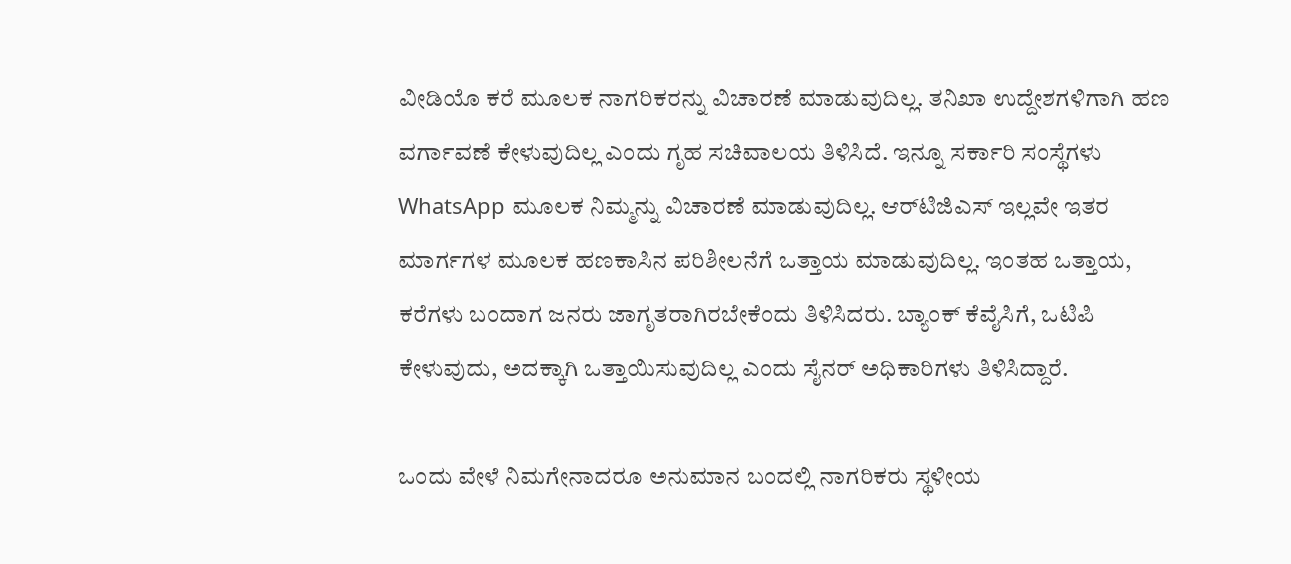ವೀಡಿಯೊ ಕರೆ ಮೂಲಕ ನಾಗರಿಕರನ್ನು ವಿಚಾರಣೆ ಮಾಡುವುದಿಲ್ಲ. ತನಿಖಾ ಉದ್ದೇಶಗಳಿಗಾಗಿ ಹಣ ವರ್ಗಾವಣೆ ಕೇಳುವುದಿಲ್ಲ ಎಂದು ಗೃಹ ಸಚಿವಾಲಯ ತಿಳಿಸಿದೆ. ಇನ್ನೂ ಸರ್ಕಾರಿ ಸಂಸ್ಥೆಗಳು WhatsApp ಮೂಲಕ ನಿಮ್ಮನ್ನು ವಿಚಾರಣೆ ಮಾಡುವುದಿಲ್ಲ. ಆರ್‌ಟಿಜಿಎಸ್ ಇಲ್ಲವೇ ಇತರ ಮಾರ್ಗಗಳ ಮೂಲಕ ಹಣಕಾಸಿನ ಪರಿಶೀಲನೆಗೆ ಒತ್ತಾಯ ಮಾಡುವುದಿಲ್ಲ. ಇಂತಹ ಒತ್ತಾಯ, ಕರೆಗಳು ಬಂದಾಗ ಜನರು ಜಾಗೃತರಾಗಿರಬೇಕೆಂದು ತಿಳಿಸಿದರು. ಬ್ಯಾಂಕ್ ಕೆವೈಸಿಗೆ, ಒಟಿಪಿ ಕೇಳುವುದು, ಅದಕ್ಕಾಗಿ ಒತ್ತಾಯಿಸುವುದಿಲ್ಲ ಎಂದು ಸೈನರ್ ಅಧಿಕಾರಿಗಳು ತಿಳಿಸಿದ್ದಾರೆ.

ಒಂದು ವೇಳೆ ನಿಮಗೇನಾದರೂ ಅನುಮಾನ ಬಂದಲ್ಲಿ ನಾಗರಿಕರು ಸ್ಥಳೀಯ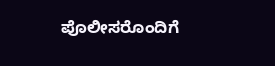ಪೊಲೀಸರೊಂದಿಗೆ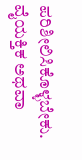ಪರಿಶೀಲಿಸಿಕೊಳ್ಳಬೇಕು. ವೈಯಕ್ತಿಕ ಅಥವಾ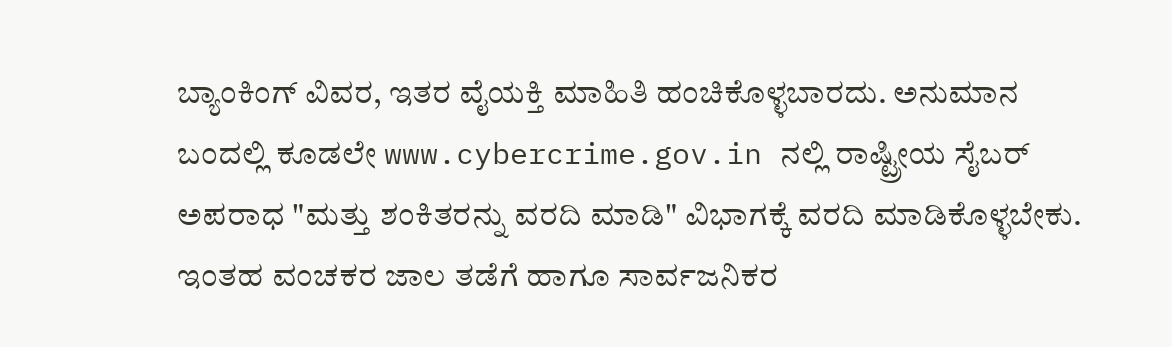ಬ್ಯಾಂಕಿಂಗ್ ವಿವರ, ಇತರ ವೈಯಕ್ತಿ ಮಾಹಿತಿ ಹಂಚಿಕೊಳ್ಳಬಾರದು. ಅನುಮಾನ ಬಂದಲ್ಲಿ ಕೂಡಲೇ www.cybercrime.gov.in ನಲ್ಲಿ ರಾಷ್ಟ್ರೀಯ ಸೈಬರ್ ಅಪರಾಧ "ಮತ್ತು ಶಂಕಿತರನ್ನು ವರದಿ ಮಾಡಿ" ವಿಭಾಗಕ್ಕೆ ವರದಿ ಮಾಡಿಕೊಳ್ಳಬೇಕು. ಇಂತಹ ವಂಚಕರ ಜಾಲ ತಡೆಗೆ ಹಾಗೂ ಸಾರ್ವಜನಿಕರ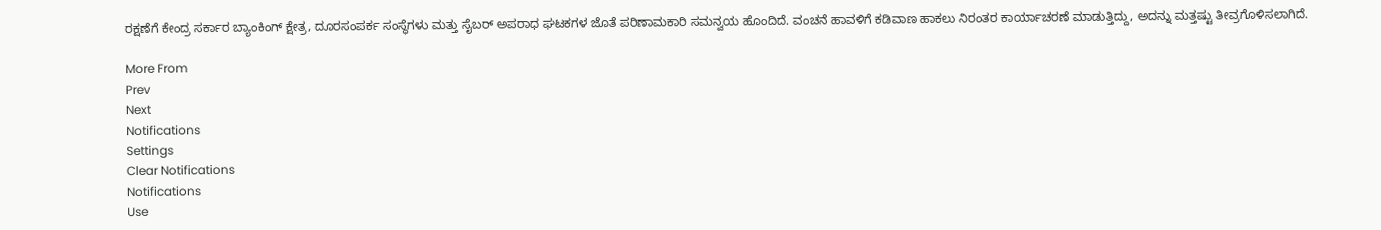ರಕ್ಷಣೆಗೆ ಕೇಂದ್ರ ಸರ್ಕಾರ ಬ್ಯಾಂಕಿಂಗ್ ಕ್ಷೇತ್ರ, ದೂರಸಂಪರ್ಕ ಸಂಸ್ಥೆಗಳು ಮತ್ತು ಸೈಬರ್ ಅಪರಾಧ ಘಟಕಗಳ ಜೊತೆ ಪರಿಣಾಮಕಾರಿ ಸಮನ್ವಯ ಹೊಂದಿದೆ. ವಂಚನೆ ಹಾವಳಿಗೆ ಕಡಿವಾಣ ಹಾಕಲು ನಿರಂತರ ಕಾರ್ಯಾಚರಣೆ ಮಾಡುತ್ತಿದ್ದು, ಅದನ್ನು ಮತ್ತಷ್ಟು ತೀವ್ರಗೊಳಿಸಲಾಗಿದೆ.

More From
Prev
Next
Notifications
Settings
Clear Notifications
Notifications
Use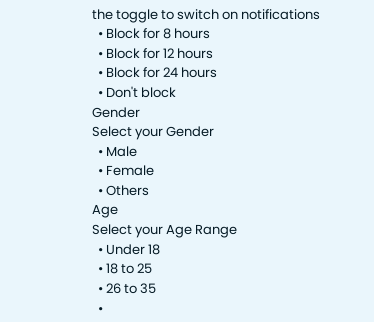the toggle to switch on notifications
  • Block for 8 hours
  • Block for 12 hours
  • Block for 24 hours
  • Don't block
Gender
Select your Gender
  • Male
  • Female
  • Others
Age
Select your Age Range
  • Under 18
  • 18 to 25
  • 26 to 35
  •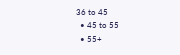36 to 45
  • 45 to 55
  • 55+